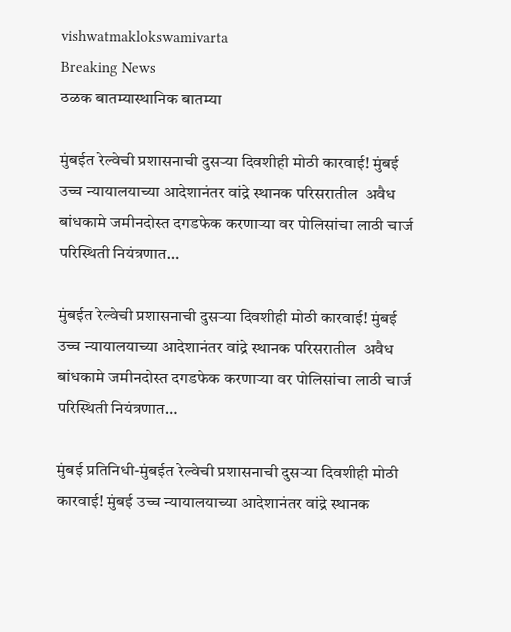vishwatmaklokswamivarta
Breaking News
ठळक बातम्यास्थानिक बातम्या

मुंबईत रेल्वेची प्रशासनाची दुसऱ्या दिवशीही मोठी कारवाई! मुंबई उच्च न्यायालयाच्या आदेशानंतर वांद्रे स्थानक परिसरातील  अवैध बांधकामे जमीनदोस्त दगडफेक करणाऱ्या वर पोलिसांचा लाठी चार्ज परिस्थिती नियंत्रणात…

मुंबईत रेल्वेची प्रशासनाची दुसऱ्या दिवशीही मोठी कारवाई! मुंबई उच्च न्यायालयाच्या आदेशानंतर वांद्रे स्थानक परिसरातील  अवैध बांधकामे जमीनदोस्त दगडफेक करणाऱ्या वर पोलिसांचा लाठी चार्ज परिस्थिती नियंत्रणात…

मुंबई प्रतिनिधी-मुंबईत रेल्वेची प्रशासनाची दुसऱ्या दिवशीही मोठी कारवाई! मुंबई उच्च न्यायालयाच्या आदेशानंतर वांद्रे स्थानक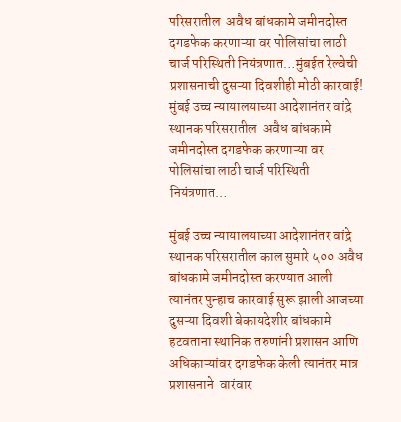परिसरातील  अवैध बांधकामे जमीनदोस्त दगडफेक करणाऱ्या वर पोलिसांचा लाठी चार्ज परिस्थिती नियंत्रणात…मुंबईत रेल्वेची प्रशासनाची दुसऱ्या दिवशीही मोठी कारवाई! मुंबई उच्च न्यायालयाच्या आदेशानंतर वांद्रे स्थानक परिसरातील  अवैध बांधकामे जमीनदोस्त दगडफेक करणाऱ्या वर पोलिसांचा लाठी चार्ज परिस्थिती नियंत्रणात…

मुंबई उच्च न्यायालयाच्या आदेशानंतर वांद्रे स्थानक परिसरातील काल सुमारे ५०० अवैध बांधकामे जमीनदोस्त करण्यात आली त्यानंतर पुन्हाच कारवाई सुरू झाली आजच्या दुसऱ्या दिवशी बेकायदेशीर बांधकामे हटवताना स्थानिक तरुणांनी प्रशासन आणि अधिकाऱ्यांवर दगडफेक केली त्यानंतर मात्र प्रशासनाने  वारंवार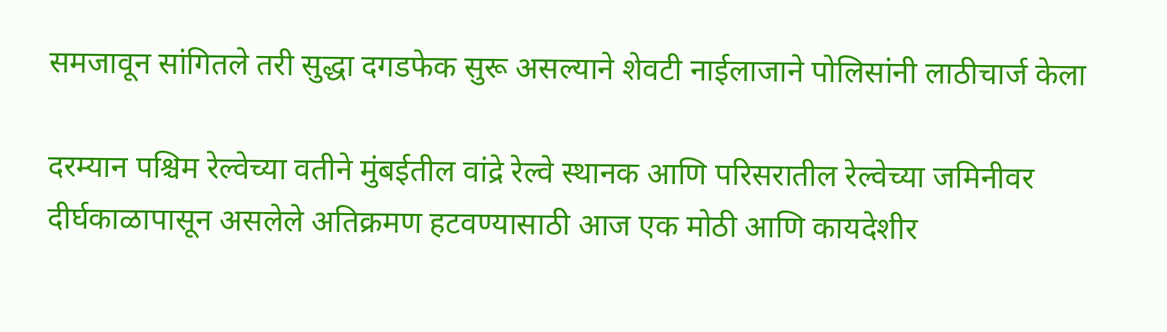समजावून सांगितले तरी सुद्धा दगडफेक सुरू असल्याने शेवटी नाईलाजाने पोलिसांनी लाठीचार्ज केला

दरम्यान पश्चिम रेल्वेच्या वतीने मुंबईतील वांद्रे रेल्वे स्थानक आणि परिसरातील रेल्वेच्या जमिनीवर दीर्घकाळापासून असलेले अतिक्रमण हटवण्यासाठी आज एक मोठी आणि कायदेशीर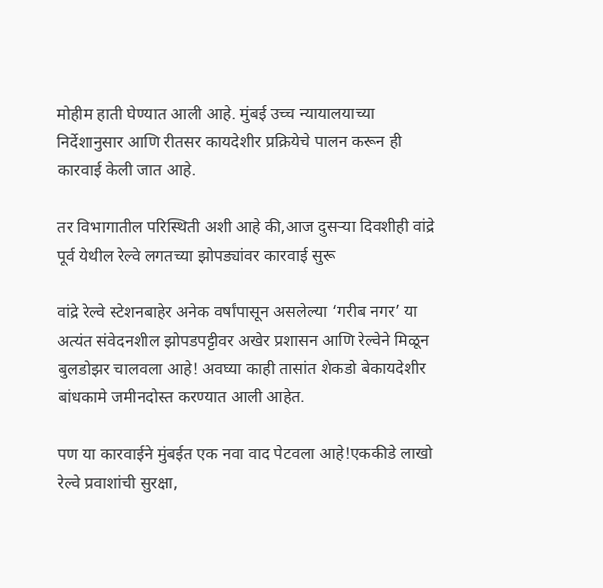मोहीम हाती घेण्यात आली आहे. मुंबई उच्च न्यायालयाच्या निर्देशानुसार आणि रीतसर कायदेशीर प्रक्रियेचे पालन करून ही कारवाई केली जात आहे.

तर विभागातील परिस्थिती अशी आहे की,आज दुसऱ्या दिवशीही वांद्रे पूर्व येथील रेल्वे लगतच्या झोपड्यांवर कारवाई सुरू

वांद्रे रेल्वे स्टेशनबाहेर अनेक वर्षांपासून असलेल्या ‘गरीब नगर’ या अत्यंत संवेदनशील झोपडपट्टीवर अखेर प्रशासन आणि रेल्वेने मिळून बुलडोझर चालवला आहे! अवघ्या काही तासांत शेकडो बेकायदेशीर बांधकामे जमीनदोस्त करण्यात आली आहेत.

पण या कारवाईने मुंबईत एक नवा वाद पेटवला आहे!एककीडे लाखो रेल्वे प्रवाशांची सुरक्षा,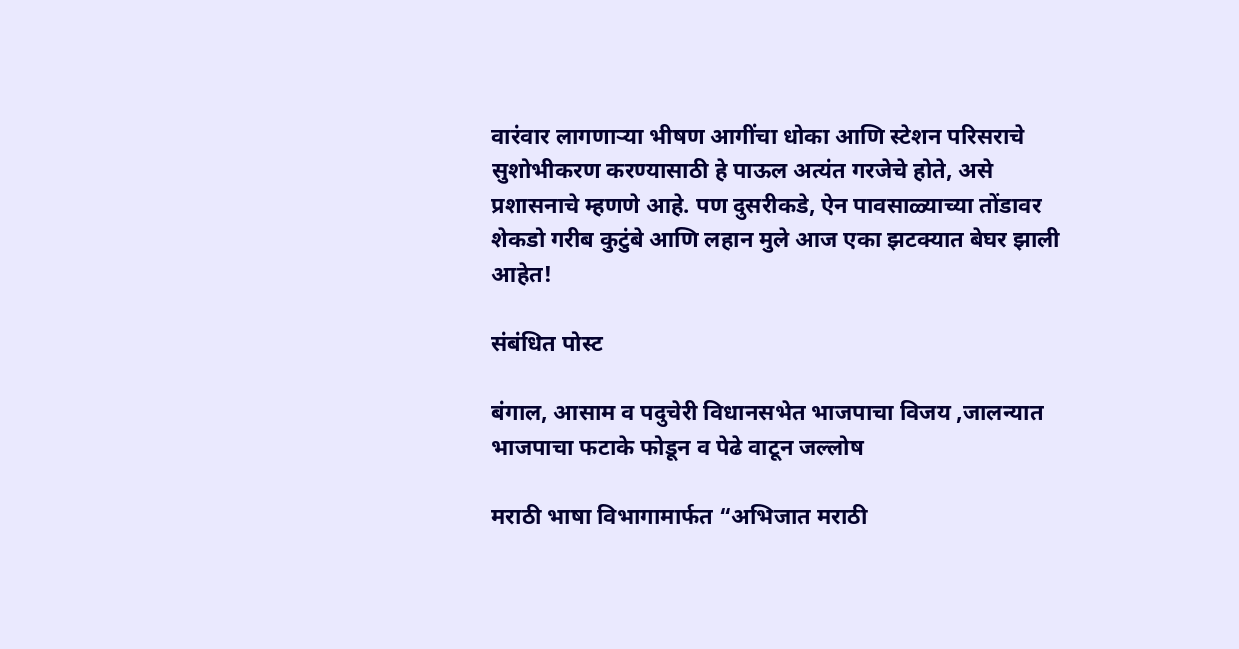वारंवार लागणाऱ्या भीषण आगींचा धोका आणि स्टेशन परिसराचे सुशोभीकरण करण्यासाठी हे पाऊल अत्यंत गरजेचे होते, असे प्रशासनाचे म्हणणे आहे. पण दुसरीकडे, ऐन पावसाळ्याच्या तोंडावर शेकडो गरीब कुटुंबे आणि लहान मुले आज एका झटक्यात बेघर झाली आहेत!

संबंधित पोस्ट

बंगाल, आसाम व पदुचेरी विधानसभेत भाजपाचा विजय ,जालन्यात भाजपाचा फटाके फोडून व पेढे वाटून जल्लोष

मराठी भाषा विभागामार्फत “अभिजात मराठी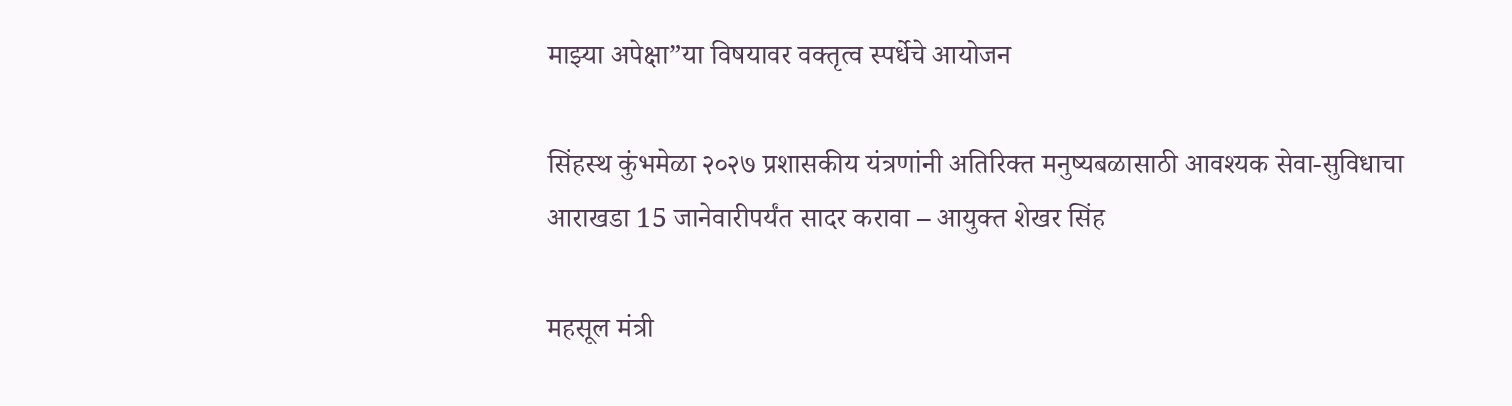माझ्या अपेक्षा”या विषयावर वक्तृत्व स्पर्धेचे आयोजन

सिंहस्थ कुंभमेळा २०२७ प्रशासकीय यंत्रणांनी अतिरिक्त मनुष्यबळासाठी आवश्यक सेवा-सुविधाचा आराखडा 15 जानेवारीपर्यंत सादर करावा – आयुक्त शेखर सिंह

महसूल मंत्री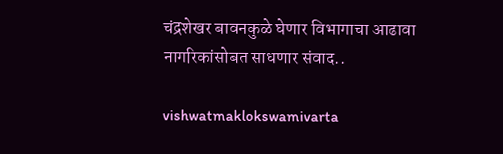चंद्रशेखर बावनकुळे घेणार विभागाचा आढावा नागरिकांसोबत साधणार संवाद..

vishwatmaklokswamivarta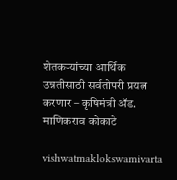शेतकऱ्यांच्या आर्थिक उन्नतीसाठी सर्वतोपरी प्रयत्न करणार – कृषिमंत्री ॲड. माणिकराव कोकाटे

vishwatmaklokswamivarta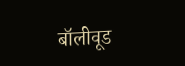बॉलीवूड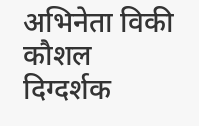अभिनेता विकी कौशल दिग्दर्शक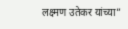लक्ष्मण उतेकर यांच्या”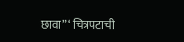छावा”‘ चित्रपटाची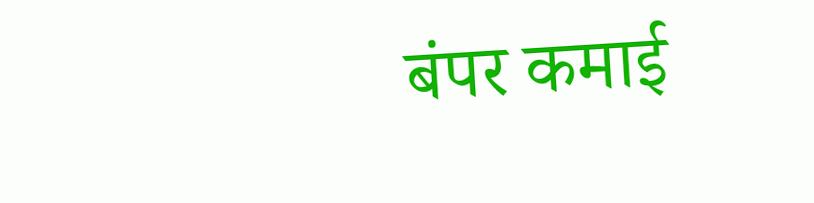बंपर कमाई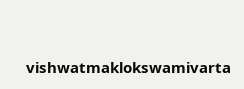vishwatmaklokswamivarta